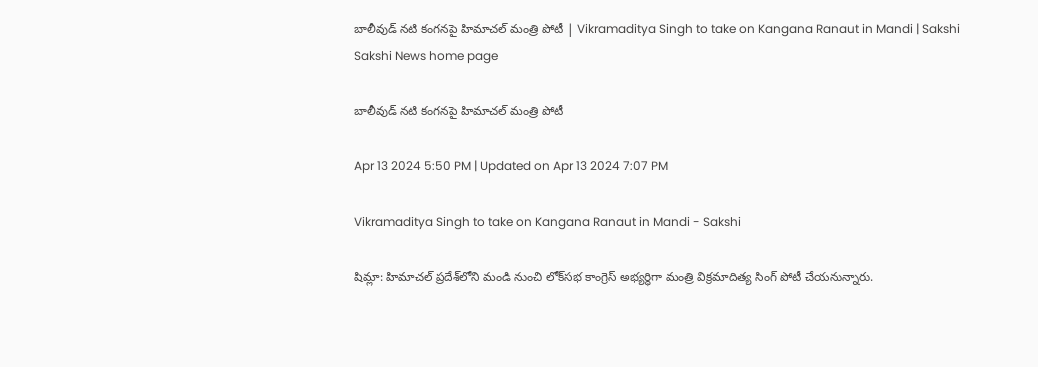బాలీవుడ్‌ నటి కంగనపై హిమాచల్ మంత్రి పోటీ | Vikramaditya Singh to take on Kangana Ranaut in Mandi | Sakshi
Sakshi News home page

బాలీవుడ్‌ నటి కంగనపై హిమాచల్ మంత్రి పోటీ

Apr 13 2024 5:50 PM | Updated on Apr 13 2024 7:07 PM

Vikramaditya Singh to take on Kangana Ranaut in Mandi - Sakshi

షిమ్లా: హిమాచల్‌ ప్రదేశ్‌లోని మండి నుంచి లోక్‌సభ కాంగ్రెస్‌ అభ్యర్ధిగా మంత్రి విక్రమాదిత్య సింగ్‌ పోటీ చేయనున్నారు.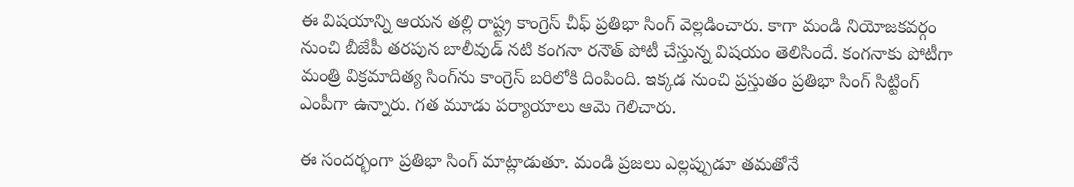ఈ విషయాన్ని ఆయన తల్లి రాష్ట్ర కాంగ్రెస్‌ చీఫ్‌ ప్రతిభా సింగ్‌ వెల్లడించారు. కాగా మండి నియోజకవర్గం నుంచి బీజేపీ తరపున బాలీవుడ్‌ నటి కంగనా రనౌత్‌ పోటీ చేస్తున్న విషయం తెలిసిందే. కంగనాకు పోటీగా  మంత్రి విక్రమాదిత్య సింగ్‌ను కాంగ్రెస్‌ బరిలోకి దింపింది. ఇక్కడ నుంచి ప్రస్తుతం ప్రతిభా సింగ్‌ సిట్టింగ్‌ ఎంపీగా ఉన్నారు. గత మూడు పర్యాయాలు ఆమె గెలిచారు.

ఈ సందర్భంగా ప్రతిభా సింగ్ మాట్లాడుతూ. మండి ప్రజలు ఎల్లప్పుడూ తమతోనే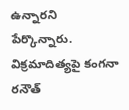ఉన్నారని పేర్కొన్నారు. విక్రమాదిత్యపై కంగనా రనౌత్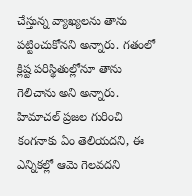చేస్తున్న వ్యాఖ్యలను తాను పట్టించుకోనని అన్నారు. గతంలో క్లిష్ట పరిస్థితుల్లోనూ తాను గెలిచాను అని అన్నారు. హిమాచల్‌ ప్రజల గురించి కంగనాకు ఏం తెలియదని, ఈ ఎన్నికల్లో ఆమె గెలవదని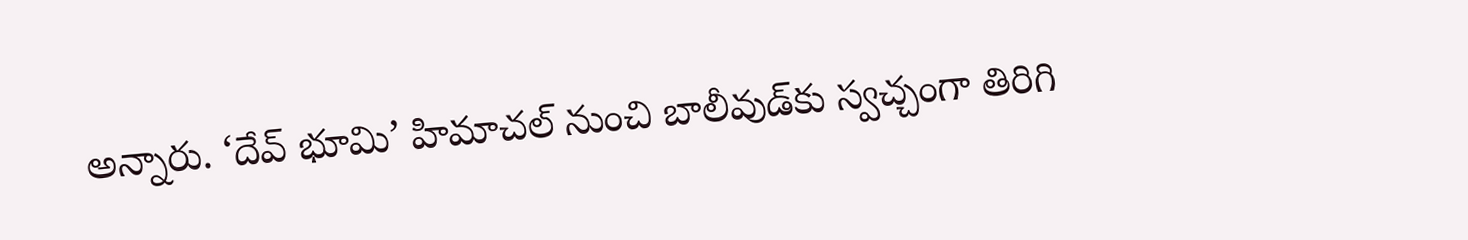అన్నారు. ‘దేవ్‌ భూమి’ హిమాచల్‌ నుంచి బాలీవుడ్‌కు స్వచ్చంగా తిరిగి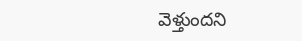వెళ్తుందని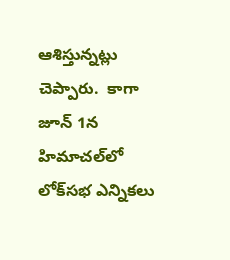ఆశిస్తున్నట్లు చెప్పారు.  కాగా  జూన్ 1న హిమాచల్‌లో లోక్‌సభ ఎన్నికలు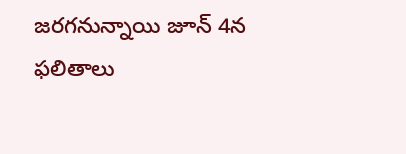జరగనున్నాయి జూన్ 4న ఫలితాలు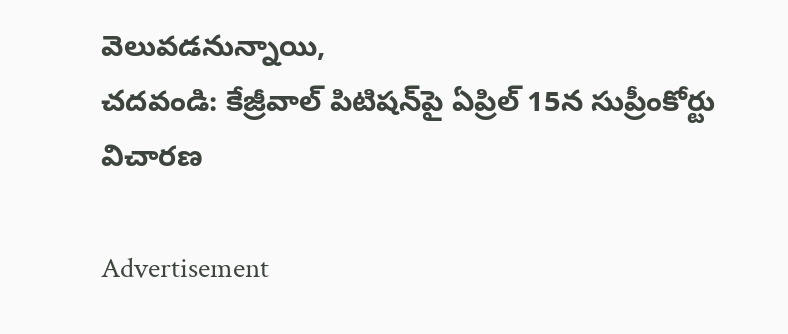వెలువడనున్నాయి,
చదవండి: కేజ్రీవాల్ పిటిషన్‌పై ఏప్రిల్ 15న సుప్రీంకోర్టు విచారణ

Advertisement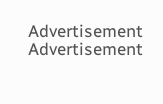Advertisement
Advertisement